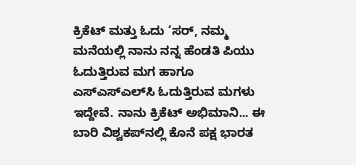ಕ್ರಿಕೆಟ್‌ ಮತ್ತು ಓದು ‘ಸರ್‌, ನಮ್ಮ ಮನೆಯಲ್ಲಿ ನಾನು ನನ್ನ ಹೆಂಡತಿ ಪಿಯು ಓದುತ್ತಿರುವ ಮಗ ಹಾಗೂ ಎಸ್‌ಎಸ್‌ಎಲ್‌ಸಿ ಓದುತ್ತಿರುವ ಮಗಳು ಇದ್ದೇವೆ. ನಾನು ಕ್ರಿಕೆಟ್‌ ಅಭಿಮಾನಿ... ಈ ಬಾರಿ ವಿಶ್ವಕಪ್‌ನಲ್ಲಿ ಕೊನೆ ಪಕ್ಷ ಭಾರತ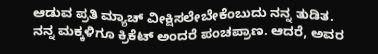ಆಡುವ ಪ್ರತಿ ಮ್ಯಾಚ್‌ ವೀಕ್ಷಿಸಲೇಬೇಕೆಂಬುದು ನನ್ನ ತುಡಿತ. ನನ್ನ ಮಕ್ಕಳಿಗೂ ಕ್ರಿಕೆಟ್‌ ಅಂದರೆ ಪಂಚಪ್ರಾಣ. ಆದರೆ, ಅವರ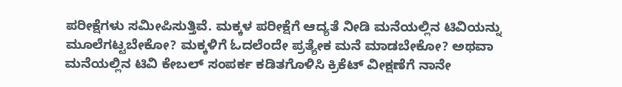ಪರೀಕ್ಷೆಗಳು ಸಮೀಪಿಸುತ್ತಿವೆ. ಮಕ್ಕಳ ಪರೀಕ್ಷೆಗೆ ಆದ್ಯತೆ ನೀಡಿ ಮನೆಯಲ್ಲಿನ ಟಿವಿಯನ್ನು ಮೂಲೆಗಟ್ಟಬೇಕೋ? ಮಕ್ಕಳಿಗೆ ಓದಲೆಂದೇ ಪ್ರತ್ಯೇಕ ಮನೆ ಮಾಡಬೇಕೋ? ಅಥವಾ ಮನೆಯಲ್ಲಿನ ಟಿವಿ ಕೇಬಲ್‌ ಸಂಪರ್ಕ ಕಡಿತಗೊಳಿಸಿ ಕ್ರಿಕೆಟ್‌ ವೀಕ್ಷಣೆಗೆ ನಾನೇ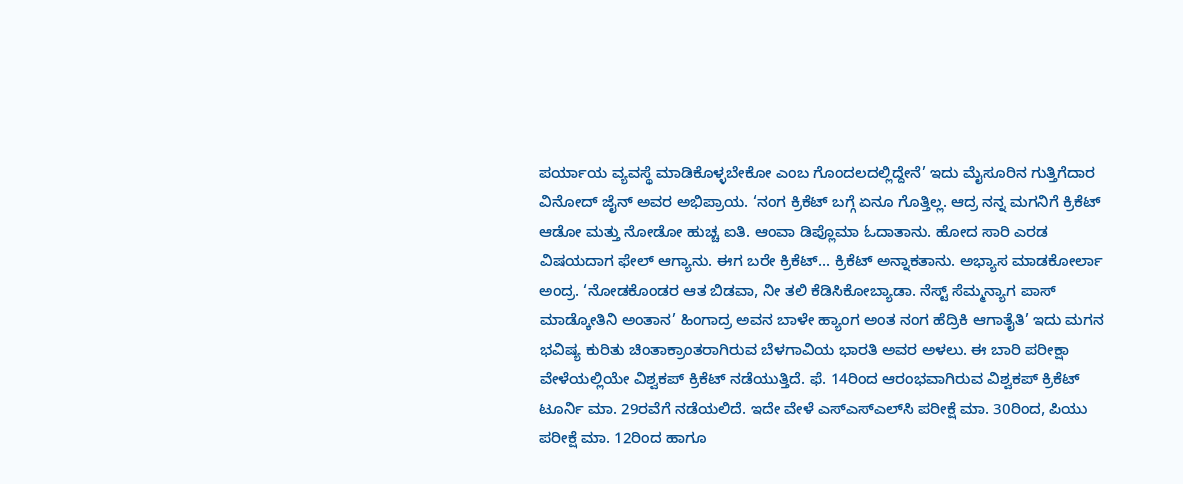ಪರ್ಯಾಯ ವ್ಯವಸ್ಥೆ ಮಾಡಿಕೊಳ್ಳಬೇಕೋ ಎಂಬ ಗೊಂದಲದಲ್ಲಿದ್ದೇನೆ’ ಇದು ಮೈಸೂರಿನ ಗುತ್ತಿಗೆದಾರ ವಿನೋದ್‌ ಜೈನ್‌ ಅವರ ಅಭಿಪ್ರಾಯ. ‘ನಂಗ ಕ್ರಿಕೆಟ್‌ ಬಗ್ಗೆ ಏನೂ ಗೊತ್ತಿಲ್ಲ. ಆದ್ರ ನನ್ನ ಮಗನಿಗೆ ಕ್ರಿಕೆಟ್‌ ಆಡೋ ಮತ್ತು ನೋಡೋ ಹುಚ್ಚ ಐತಿ. ಆಂವಾ ಡಿಪ್ಲೊಮಾ ಓದಾತಾನು. ಹೋದ ಸಾರಿ ಎರಡ ವಿಷಯದಾಗ ಫೇಲ್‌ ಆಗ್ಯಾನು. ಈಗ ಬರೇ ಕ್ರಿಕೆಟ್‌... ಕ್ರಿಕೆಟ್‌ ಅನ್ನಾಕತಾನು. ಅಭ್ಯಾಸ ಮಾಡಕೋರ್ಲಾ ಅಂದ್ರ. ‘ನೋಡಕೊಂಡರ ಆತ ಬಿಡವಾ, ನೀ ತಲಿ ಕೆಡಿಸಿಕೋಬ್ಯಾಡಾ. ನೆಸ್ಟ್‌ ಸೆಮ್ಮನ್ಯಾಗ ಪಾಸ್‌ ಮಾಡ್ಕೋತಿನಿ ಅಂತಾನ’ ಹಿಂಗಾದ್ರ ಅವನ ಬಾಳೇ ಹ್ಯಾಂಗ ಅಂತ ನಂಗ ಹೆದ್ರಿಕಿ ಆಗಾತೈತಿ’ ಇದು ಮಗನ ಭವಿಷ್ಯ ಕುರಿತು ಚಿಂತಾಕ್ರಾಂತರಾಗಿರುವ ಬೆಳಗಾವಿಯ ಭಾರತಿ ಅವರ ಅಳಲು. ಈ ಬಾರಿ ಪರೀಕ್ಷಾ ವೇಳೆಯಲ್ಲಿಯೇ ವಿಶ್ವಕಪ್‌ ಕ್ರಿಕೆಟ್‌ ನಡೆಯುತ್ತಿದೆ. ಫೆ. 14ರಿಂದ ಆರಂಭವಾಗಿರುವ ವಿಶ್ವಕಪ್‌ ಕ್ರಿಕೆಟ್‌ ಟೂರ್ನಿ ಮಾ. 29ರವೆಗೆ ನಡೆಯಲಿದೆ. ಇದೇ ವೇಳೆ ಎಸ್‌ಎಸ್‌ಎಲ್‌ಸಿ ಪರೀಕ್ಷೆ ಮಾ. 30ರಿಂದ, ಪಿಯು ಪರೀಕ್ಷೆ ಮಾ. 12ರಿಂದ ಹಾಗೂ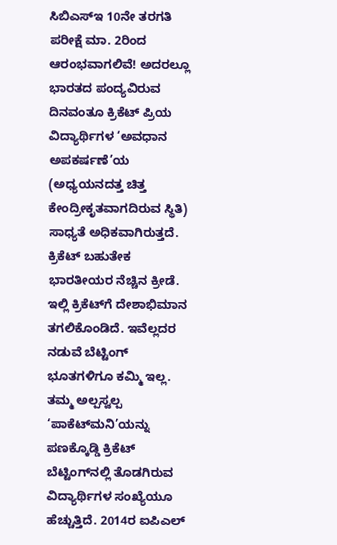ಸಿಬಿಎಸ್‌ಇ 10ನೇ ತರಗತಿ ಪರೀಕ್ಷೆ ಮಾ. 2ರಿಂದ ಆರಂಭವಾಗಲಿವೆ! ಅದರಲ್ಲೂ ಭಾರತದ ಪಂದ್ಯವಿರುವ ದಿನವಂತೂ ಕ್ರಿಕೆಟ್‌ ಪ್ರಿಯ ವಿದ್ಯಾರ್ಥಿಗಳ ‘ಅವಧಾನ ಅಪಕರ್ಷಣೆ’ಯ (ಅಧ್ಯಯನದತ್ತ ಚಿತ್ತ ಕೇಂದ್ರೀಕೃತವಾಗದಿರುವ ಸ್ಥಿತಿ) ಸಾಧ್ಯತೆ ಅಧಿಕವಾಗಿರುತ್ತದೆ. ಕ್ರಿಕೆಟ್‌ ಬಹುತೇಕ ಭಾರತೀಯರ ನೆಚ್ಚಿನ ಕ್ರೀಡೆ. ಇಲ್ಲಿ ಕ್ರಿಕೆಟ್‌ಗೆ ದೇಶಾಭಿಮಾನ ತಗಲಿಕೊಂಡಿದೆ. ಇವೆಲ್ಲದರ ನಡುವೆ ಬೆಟ್ಟಿಂಗ್‌ ಭೂತಗಳಿಗೂ ಕಮ್ಮಿ ಇಲ್ಲ. ತಮ್ಮ ಅಲ್ಪಸ್ವಲ್ಪ ‘ಪಾಕೆಟ್‌ಮನಿ’ಯನ್ನು ಪಣಕ್ಕೊಡ್ಡಿ ಕ್ರಿಕೆಟ್‌ ಬೆಟ್ಟಿಂಗ್‌ನಲ್ಲಿ ತೊಡಗಿರುವ ವಿದ್ಯಾರ್ಥಿಗಳ ಸಂಖ್ಯೆಯೂ ಹೆಚ್ಚುತ್ತಿದೆ. 2014ರ ಐಪಿಎಲ್‌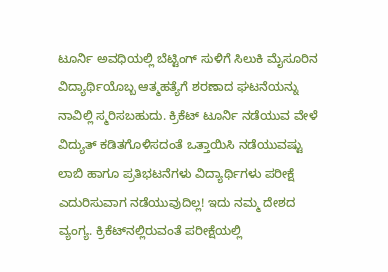ಟೂರ್ನಿ ಅವಧಿಯಲ್ಲಿ ಬೆಟ್ಟಿಂಗ್‌ ಸುಳಿಗೆ ಸಿಲುಕಿ ಮೈಸೂರಿನ ವಿದ್ಯಾರ್ಥಿಯೊಬ್ಬ ಆತ್ಮಹತ್ಯೆಗೆ ಶರಣಾದ ಘಟನೆಯನ್ನು ನಾವಿಲ್ಲಿ ಸ್ಮರಿಸಬಹುದು. ಕ್ರಿಕೆಟ್‌ ಟೂರ್ನಿ ನಡೆಯುವ ವೇಳೆ ವಿದ್ಯುತ್‌ ಕಡಿತಗೊಳಿಸದಂತೆ ಒತ್ತಾಯಿಸಿ ನಡೆಯುವಷ್ಟು ಲಾಬಿ ಹಾಗೂ ಪ್ರತಿಭಟನೆಗಳು ವಿದ್ಯಾರ್ಥಿಗಳು ಪರೀಕ್ಷೆ ಎದುರಿಸುವಾಗ ನಡೆಯುವುದಿಲ್ಲ! ಇದು ನಮ್ಮ ದೇಶದ ವ್ಯಂಗ್ಯ. ಕ್ರಿಕೆಟ್‌ನಲ್ಲಿರುವಂತೆ ಪರೀಕ್ಷೆಯಲ್ಲಿ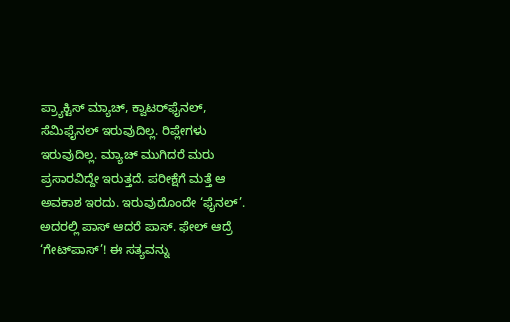ಪ್ರ್ಯಾಕ್ಟಿಸ್‌ ಮ್ಯಾಚ್‌, ಕ್ವಾಟರ್‌ಫೈನಲ್‌, ಸೆಮಿಫೈನಲ್‌ ಇರುವುದಿಲ್ಲ. ರಿಪ್ಲೇಗಳು ಇರುವುದಿಲ್ಲ. ಮ್ಯಾಚ್‌ ಮುಗಿದರೆ ಮರು ಪ್ರಸಾರವಿದ್ದೇ ಇರುತ್ತದೆ. ಪರೀಕ್ಷೆಗೆ ಮತ್ತೆ ಆ ಅವಕಾಶ ಇರದು. ಇರುವುದೊಂದೇ ‘ಫೈನಲ್‌’. ಅದರಲ್ಲಿ ಪಾಸ್‌ ಆದರೆ ಪಾಸ್‌. ಫೇಲ್‌ ಆದ್ರೆ ‘ಗೇಟ್‌ಪಾಸ್‌’! ಈ ಸತ್ಯವನ್ನು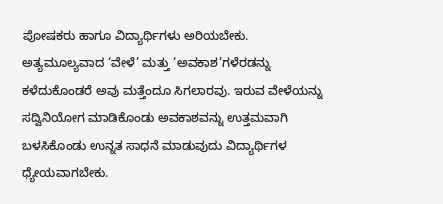ಪೋಷಕರು ಹಾಗೂ ವಿದ್ಯಾರ್ಥಿಗಳು ಅರಿಯಬೇಕು. ಅತ್ಯಮೂಲ್ಯವಾದ ‘ವೇಳೆ’ ಮತ್ತು ‘ಅವಕಾಶ’ಗಳೆರಡನ್ನು ಕಳೆದುಕೊಂಡರೆ ಅವು ಮತ್ತೆಂದೂ ಸಿಗಲಾರವು. ಇರುವ ವೇಳೆಯನ್ನು ಸದ್ವಿನಿಯೋಗ ಮಾಡಿಕೊಂಡು ಅವಕಾಶವನ್ನು ಉತ್ತಮವಾಗಿ ಬಳಸಿಕೊಂಡು ಉನ್ನತ ಸಾಧನೆ ಮಾಡುವುದು ವಿದ್ಯಾರ್ಥಿಗಳ ಧ್ಯೇಯವಾಗಬೇಕು.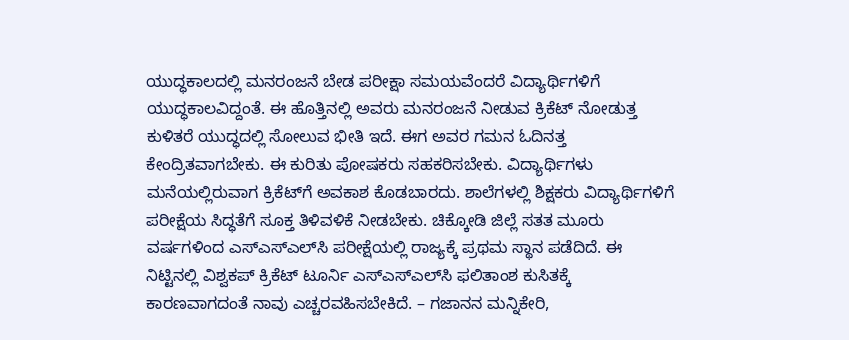ಯುದ್ಧಕಾಲದಲ್ಲಿ ಮನರಂಜನೆ ಬೇಡ ಪರೀಕ್ಷಾ ಸಮಯವೆಂದರೆ ವಿದ್ಯಾರ್ಥಿಗಳಿಗೆ ಯುದ್ಧಕಾಲವಿದ್ದಂತೆ. ಈ ಹೊತ್ತಿನಲ್ಲಿ ಅವರು ಮನರಂಜನೆ ನೀಡುವ ಕ್ರಿಕೆಟ್‌ ನೋಡುತ್ತ ಕುಳಿತರೆ ಯುದ್ಧದಲ್ಲಿ ಸೋಲುವ ಭೀತಿ ಇದೆ. ಈಗ ಅವರ ಗಮನ ಓದಿನತ್ತ ಕೇಂದ್ರಿತವಾಗಬೇಕು. ಈ ಕುರಿತು ಪೋಷಕರು ಸಹಕರಿಸಬೇಕು. ವಿದ್ಯಾರ್ಥಿಗಳು ಮನೆಯಲ್ಲಿರುವಾಗ ಕ್ರಿಕೆಟ್‌ಗೆ ಅವಕಾಶ ಕೊಡಬಾರದು. ಶಾಲೆಗಳಲ್ಲಿ ಶಿಕ್ಷಕರು ವಿದ್ಯಾರ್ಥಿಗಳಿಗೆ ಪರೀಕ್ಷೆಯ ಸಿದ್ಧತೆಗೆ ಸೂಕ್ತ ತಿಳಿವಳಿಕೆ ನೀಡಬೇಕು. ಚಿಕ್ಕೋಡಿ ಜಿಲ್ಲೆ ಸತತ ಮೂರು ವರ್ಷಗಳಿಂದ ಎಸ್‌ಎಸ್‌ಎಲ್‌ಸಿ ಪರೀಕ್ಷೆಯಲ್ಲಿ ರಾಜ್ಯಕ್ಕೆ ಪ್ರಥಮ ಸ್ಥಾನ ಪಡೆದಿದೆ. ಈ ನಿಟ್ಟಿನಲ್ಲಿ ವಿಶ್ವಕಪ್‌ ಕ್ರಿಕೆಟ್‌ ಟೂರ್ನಿ ಎಸ್‌ಎಸ್‌ಎಲ್‌ಸಿ ಫಲಿತಾಂಶ ಕುಸಿತಕ್ಕೆ ಕಾರಣವಾಗದಂತೆ ನಾವು ಎಚ್ಚರವಹಿಸಬೇಕಿದೆ. – ಗಜಾನನ ಮನ್ನಿಕೇರಿ,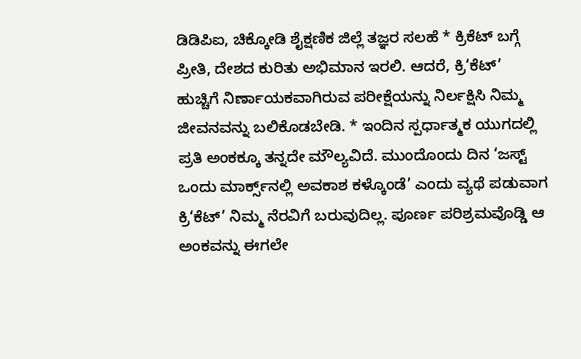ಡಿಡಿಪಿಐ, ಚಿಕ್ಕೋಡಿ ಶೈಕ್ಷಣಿಕ ಜಿಲ್ಲೆ ತಜ್ಞರ ಸಲಹೆ * ಕ್ರಿಕೆಟ್‌ ಬಗ್ಗೆ ಪ್ರೀತಿ, ದೇಶದ ಕುರಿತು ಅಭಿಮಾನ ಇರಲಿ. ಆದರೆ, ಕ್ರಿ‘ಕೆಟ್‌’ ಹುಚ್ಚಿಗೆ ನಿರ್ಣಾಯಕವಾಗಿರುವ ಪರೀಕ್ಷೆಯನ್ನು ನಿರ್ಲಕ್ಷಿಸಿ ನಿಮ್ಮ ಜೀವನವನ್ನು ಬಲಿಕೊಡಬೇಡಿ. * ಇಂದಿನ ಸ್ಪರ್ಧಾತ್ಮಕ ಯುಗದಲ್ಲಿ ಪ್ರತಿ ಅಂಕಕ್ಕೂ ತನ್ನದೇ ಮೌಲ್ಯವಿದೆ. ಮುಂದೊಂದು ದಿನ ‘ಜಸ್ಟ್‌ ಒಂದು ಮಾರ್ಕ್ಸ್‌ನಲ್ಲಿ ಅವಕಾಶ ಕಳ್ಕೊಂಡೆ’ ಎಂದು ವ್ಯಥೆ ಪಡುವಾಗ ಕ್ರಿ‘ಕೆಟ್‌’ ನಿಮ್ಮ ನೆರವಿಗೆ ಬರುವುದಿಲ್ಲ. ಪೂರ್ಣ ಪರಿಶ್ರಮವೊಡ್ಡಿ ಆ ಅಂಕವನ್ನು ಈಗಲೇ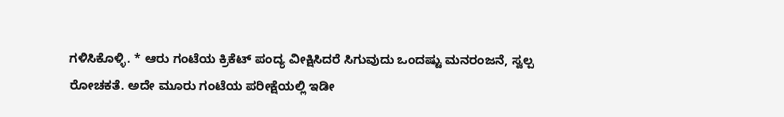ಗಳಿಸಿಕೊಳ್ಳಿ. * ಆರು ಗಂಟೆಯ ಕ್ರಿಕೆಟ್‌ ಪಂದ್ಯ ವೀಕ್ಷಿಸಿದರೆ ಸಿಗುವುದು ಒಂದಷ್ಟು ಮನರಂಜನೆ, ಸ್ವಲ್ಪ ರೋಚಕತೆ. ಅದೇ ಮೂರು ಗಂಟೆಯ ಪರೀಕ್ಷೆಯಲ್ಲಿ ಇಡೀ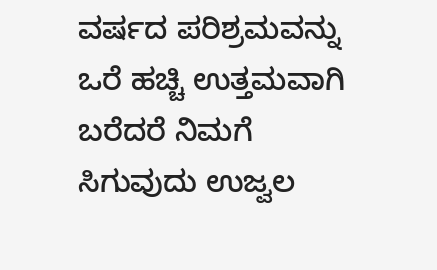ವರ್ಷದ ಪರಿಶ್ರಮವನ್ನು ಒರೆ ಹಚ್ಚಿ ಉತ್ತಮವಾಗಿ ಬರೆದರೆ ನಿಮಗೆ ಸಿಗುವುದು ಉಜ್ವಲ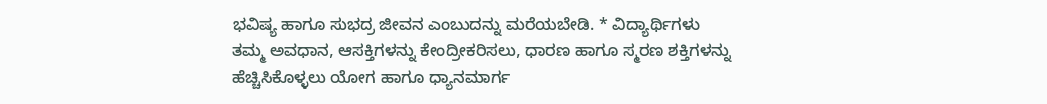ಭವಿಷ್ಯ ಹಾಗೂ ಸುಭದ್ರ ಜೀವನ ಎಂಬುದನ್ನು ಮರೆಯಬೇಡಿ. * ವಿದ್ಯಾರ್ಥಿಗಳು ತಮ್ಮ ಅವಧಾನ, ಆಸಕ್ತಿಗಳನ್ನು ಕೇಂದ್ರೀಕರಿಸಲು, ಧಾರಣ ಹಾಗೂ ಸ್ಮರಣ ಶಕ್ತಿಗಳನ್ನು ಹೆಚ್ಚಿಸಿಕೊಳ್ಳಲು ಯೋಗ ಹಾಗೂ ಧ್ಯಾನಮಾರ್ಗ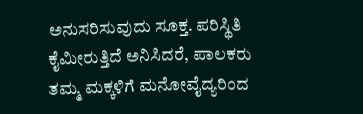ಅನುಸರಿಸುವುದು ಸೂಕ್ತ. ಪರಿಸ್ಥಿತಿ ಕೈಮೀರುತ್ತಿದೆ ಅನಿಸಿದರೆ, ಪಾಲಕರು ತಮ್ಮ ಮಕ್ಕಳಿಗೆ ಮನೋವೈದ್ಯರಿಂದ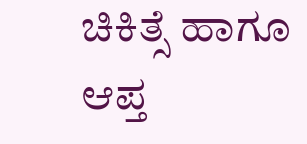ಚಿಕಿತ್ಸೆ ಹಾಗೂ ಆಪ್ತ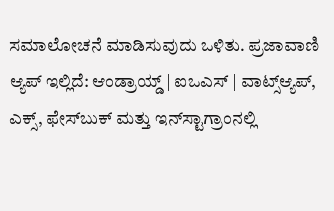ಸಮಾಲೋಚನೆ ಮಾಡಿಸುವುದು ಒಳಿತು. ಪ್ರಜಾವಾಣಿ ಆ್ಯಪ್ ಇಲ್ಲಿದೆ: ಆಂಡ್ರಾಯ್ಡ್ | ಐಒಎಸ್ | ವಾಟ್ಸ್ಆ್ಯಪ್, ಎಕ್ಸ್, ಫೇಸ್‌ಬುಕ್ ಮತ್ತು ಇನ್‌ಸ್ಟಾಗ್ರಾಂನಲ್ಲಿ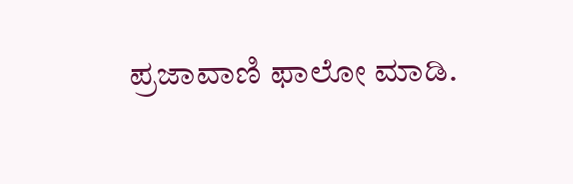ಪ್ರಜಾವಾಣಿ ಫಾಲೋ ಮಾಡಿ.